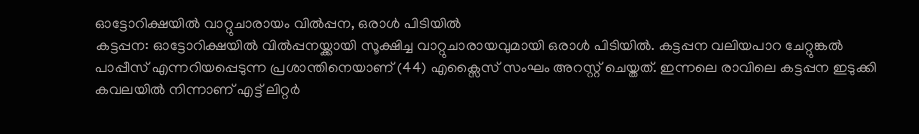ഓട്ടോറിക്ഷയിൽ വാറ്റുചാരായം വിൽപ്പന, ഒരാൾ പിടിയിൽ
കട്ടപ്പന: ഓട്ടോറിക്ഷയിൽ വിൽപ്പനയ്ക്കായി സൂക്ഷിച്ച വാറ്റുചാരായവുമായി ഒരാൾ പിടിയിൽ. കട്ടപ്പന വലിയപാറ ചേറ്റുങ്കൽ പാപ്പീസ് എന്നറിയപ്പെടുന്ന പ്രശാന്തിനെയാണ് (44) എക്സൈസ് സംഘം അറസ്റ്റ് ചെയ്തത്. ഇന്നലെ രാവിലെ കട്ടപ്പന ഇടുക്കി കവലയിൽ നിന്നാണ് എട്ട് ലിറ്റർ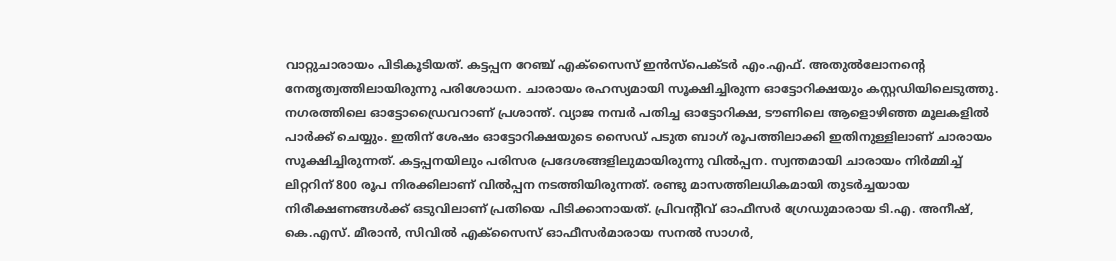വാറ്റുചാരായം പിടികൂടിയത്. കട്ടപ്പന റേഞ്ച് എക്സൈസ് ഇൻസ്പെക്ടർ എം.എഫ്. അതുൽലോനന്റെ നേതൃത്വത്തിലായിരുന്നു പരിശോധന. ചാരായം രഹസ്യമായി സൂക്ഷിച്ചിരുന്ന ഓട്ടോറിക്ഷയും കസ്റ്റഡിയിലെടുത്തു. നഗരത്തിലെ ഓട്ടോഡ്രൈവറാണ് പ്രശാന്ത്. വ്യാജ നമ്പർ പതിച്ച ഓട്ടോറിക്ഷ, ടൗണിലെ ആളൊഴിഞ്ഞ മൂലകളിൽ പാർക്ക് ചെയ്യും. ഇതിന് ശേഷം ഓട്ടോറിക്ഷയുടെ സൈഡ് പടുത ബാഗ് രൂപത്തിലാക്കി ഇതിനുള്ളിലാണ് ചാരായം സൂക്ഷിച്ചിരുന്നത്. കട്ടപ്പനയിലും പരിസര പ്രദേശങ്ങളിലുമായിരുന്നു വിൽപ്പന. സ്വന്തമായി ചാരായം നിർമ്മിച്ച് ലിറ്ററിന് 800 രൂപ നിരക്കിലാണ് വിൽപ്പന നടത്തിയിരുന്നത്. രണ്ടു മാസത്തിലധികമായി തുടർച്ചയായ നിരീക്ഷണങ്ങൾക്ക് ഒടുവിലാണ് പ്രതിയെ പിടിക്കാനായത്. പ്രിവന്റീവ് ഓഫീസർ ഗ്രേഡുമാരായ ടി.എ. അനീഷ്, കെ.എസ്. മീരാൻ, സിവിൽ എക്സൈസ് ഓഫീസർമാരായ സനൽ സാഗർ,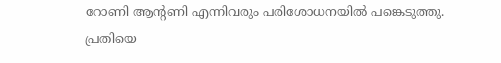റോണി ആന്റണി എന്നിവരും പരിശോധനയിൽ പങ്കെടുത്തു. പ്രതിയെ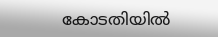കോടതിയിൽ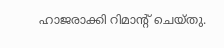ഹാജരാക്കി റിമാന്റ് ചെയ്തു.